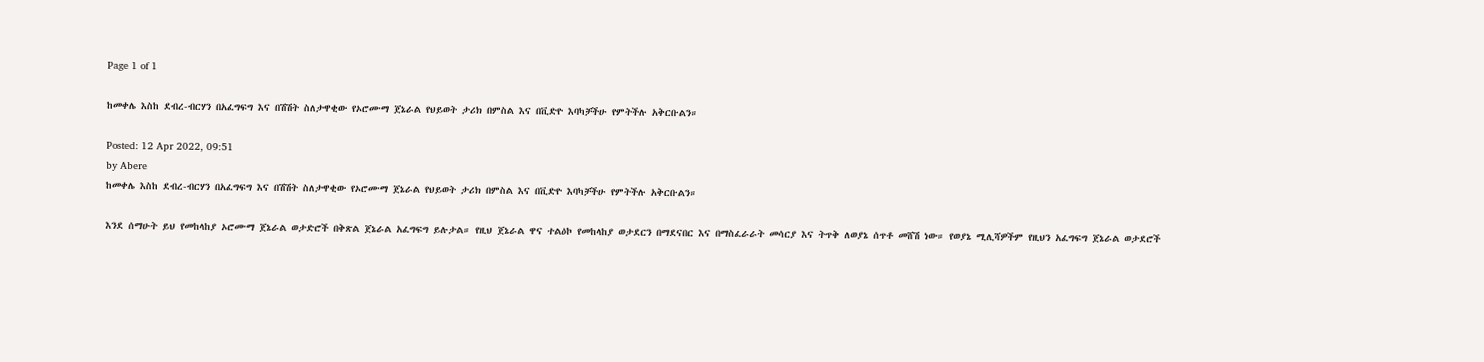Page 1 of 1

ከመቀሌ እስከ ደብረ-ብርሃን በአፈግፍግ እና በሽሽት ስለታዋቂው የኦሮሙማ ጀኔራል የህይወት ታሪክ በምስል እና በቪድዮ እባካቻችሁ የምትችሉ አቅርቡልን።

Posted: 12 Apr 2022, 09:51
by Abere
ከመቀሌ እስከ ደብረ-ብርሃን በአፈግፍግ እና በሽሽት ስለታዋቂው የኦሮሙማ ጀኔራል የህይወት ታሪክ በምስል እና በቪድዮ እባካቻችሁ የምትችሉ አቅርቡልን።

እንደ ሰማሁት ይህ የመከላከያ ኦሮሙማ ጀኔራል ወታድሮች በቅጽል ጀኔራል አፈግፍግ ይሉታል። የዚህ ጀኔራል ዋና ተልዕኮ የመከላከያ ወታደርን በማደናበር እና በማስፈራራት መሳርያ እና ትጥቅ ለወያኔ ሰጥቶ መሸሽ ነው። የወያኔ ሚሊሻዎችም የዚህን አፈግፍግ ጀኔራል ወታደሮች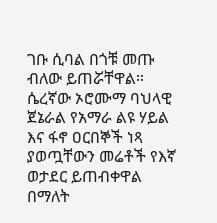ገቡ ሲባል በጎቹ መጡ ብለው ይጠሯቸዋል። ሴረኛው ኦሮሙማ ባህላዊ ጀኔራል የአማራ ልዩ ሃይል እና ፋኖ ዐርበኞች ነጻ ያወጧቸውን መሬቶች የእኛ ወታደር ይጠብቀዋል በማለት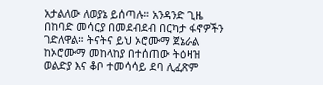አታልለው ለወያኔ ይሰጣሉ። አንዳንድ ጊዜ በከባድ መሳርያ በመደብደብ በርካታ ፋኖዎችን ገድለዋል። ትናትና ይህ ኦሮሙማ ጀኔራል ከኦሮሙማ መከላከያ በተሰጠው ትዕዛዝ ወልድያ እና ቆቦ ተመሳሳይ ደባ ሊፈጽም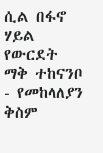ሲል በፋኖ ሃይል የውርደት ማቅ ተከናንቦ - የመከላለያን ቅስም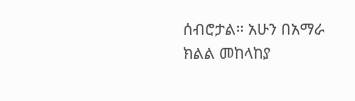ሰብሮታል። አሁን በአማራ ክልል መከላከያ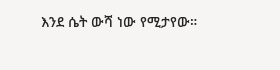እንደ ሴት ውሻ ነው የሚታየው።